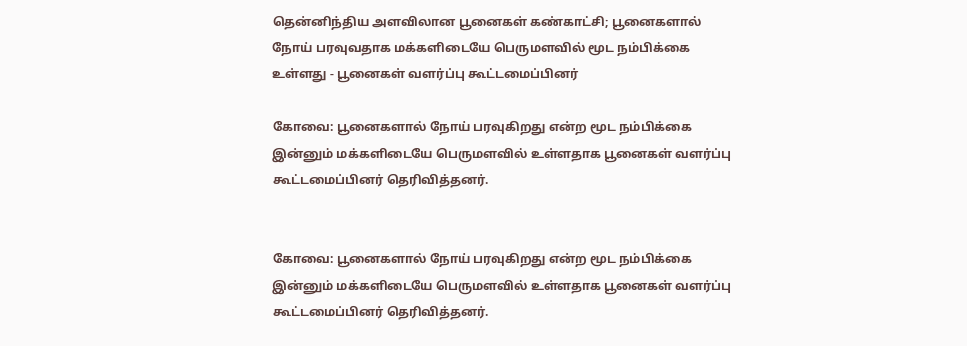தென்னிந்திய அளவிலான பூனைகள் கண்காட்சி; பூனைகளால் நோய் பரவுவதாக மக்களிடையே பெருமளவில் மூட நம்பிக்கை உள்ளது - பூனைகள் வளர்ப்பு கூட்டமைப்பினர்

கோவை: பூனைகளால் நோய் பரவுகிறது என்ற மூட நம்பிக்கை இன்னும் மக்களிடையே பெருமளவில் உள்ளதாக பூனைகள் வளர்ப்பு கூட்டமைப்பினர் தெரிவித்தனர்.


கோவை: பூனைகளால் நோய் பரவுகிறது என்ற மூட நம்பிக்கை இன்னும் மக்களிடையே பெருமளவில் உள்ளதாக பூனைகள் வளர்ப்பு கூட்டமைப்பினர் தெரிவித்தனர்.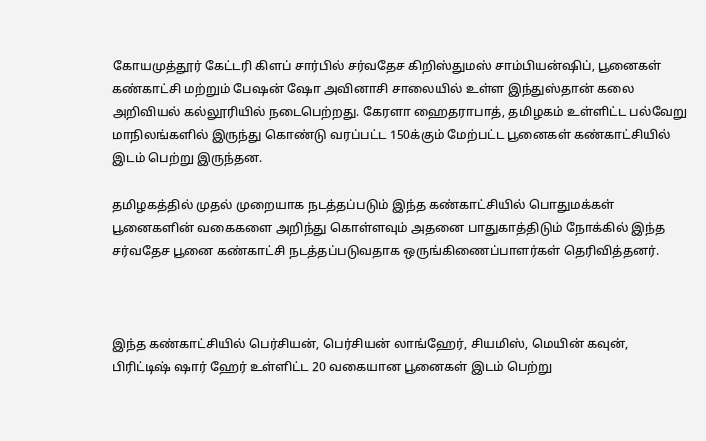கோயமுத்தூர் கேட்டரி கிளப் சார்பில் சர்வதேச கிறிஸ்துமஸ் சாம்பியன்ஷிப், பூனைகள் கண்காட்சி மற்றும் பேஷன் ஷோ அவினாசி சாலையில் உள்ள இந்துஸ்தான் கலை அறிவியல் கல்லூரியில் நடைபெற்றது. கேரளா ஹைதராபாத், தமிழகம் உள்ளிட்ட பல்வேறு மாநிலங்களில் இருந்து கொண்டு வரப்பட்ட 150க்கும் மேற்பட்ட பூனைகள் கண்காட்சியில் இடம் பெற்று இருந்தன.

தமிழகத்தில் முதல் முறையாக நடத்தப்படும் இந்த கண்காட்சியில் பொதுமக்கள் பூனைகளின் வகைகளை அறிந்து கொள்ளவும் அதனை பாதுகாத்திடும் நோக்கில் இந்த சர்வதேச பூனை கண்காட்சி நடத்தப்படுவதாக ஒருங்கிணைப்பாளர்கள் தெரிவித்தனர்.



இந்த கண்காட்சியில் பெர்சியன், பெர்சியன் லாங்ஹேர், சியமிஸ், மெயின் கவுன், பிரிட்டிஷ் ஷார் ஹேர் உள்ளிட்ட 20 வகையான பூனைகள் இடம் பெற்று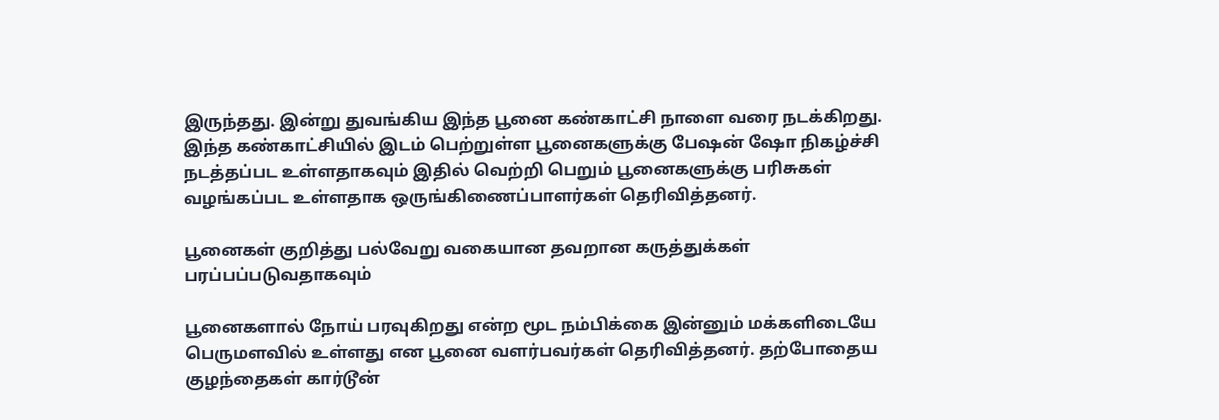இருந்தது. இன்று துவங்கிய இந்த பூனை கண்காட்சி நாளை வரை நடக்கிறது. இந்த கண்காட்சியில் இடம் பெற்றுள்ள பூனைகளுக்கு பேஷன் ஷோ நிகழ்ச்சி நடத்தப்பட உள்ளதாகவும் இதில் வெற்றி பெறும் பூனைகளுக்கு பரிசுகள் வழங்கப்பட உள்ளதாக ஒருங்கிணைப்பாளர்கள் தெரிவித்தனர்.

பூனைகள் குறித்து பல்வேறு வகையான தவறான கருத்துக்கள் பரப்பப்படுவதாகவும்

பூனைகளால் நோய் பரவுகிறது என்ற மூட நம்பிக்கை இன்னும் மக்களிடையே பெருமளவில் உள்ளது என பூனை வளர்பவர்கள் தெரிவித்தனர். தற்போதைய குழந்தைகள் கார்டூன்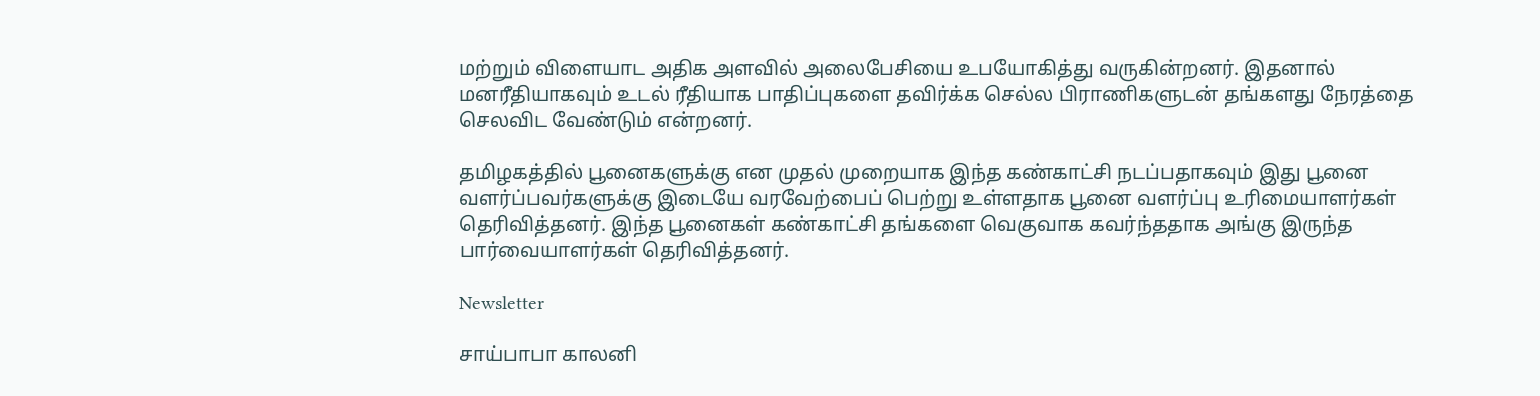மற்றும் விளையாட அதிக அளவில் அலைபேசியை உபயோகித்து வருகின்றனர். இதனால் மனரீதியாகவும் உடல் ரீதியாக பாதிப்புகளை தவிர்க்க செல்ல பிராணிகளுடன் தங்களது நேரத்தை செலவிட வேண்டும் என்றனர்.

தமிழகத்தில் பூனைகளுக்கு என முதல் முறையாக இந்த கண்காட்சி நடப்பதாகவும் இது பூனை வளர்ப்பவர்களுக்கு இடையே வரவேற்பைப் பெற்று உள்ளதாக பூனை வளர்ப்பு உரிமையாளர்கள் தெரிவித்தனர். இந்த பூனைகள் கண்காட்சி தங்களை வெகுவாக கவர்ந்ததாக அங்கு இருந்த பார்வையாளர்கள் தெரிவித்தனர்.

Newsletter

சாய்பாபா காலனி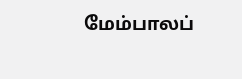மேம்பாலப்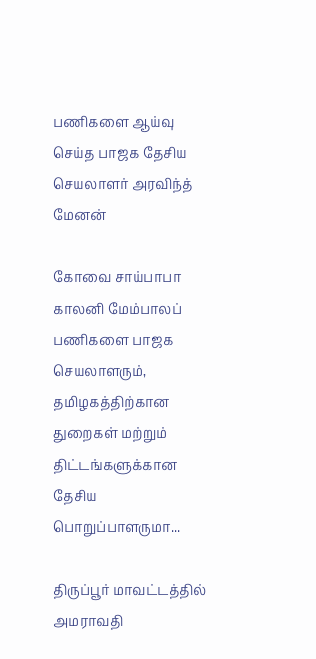பணிகளை ஆய்வு செய்த பாஜக தேசிய செயலாளர் அரவிந்த் மேனன்

கோவை சாய்பாபா காலனி மேம்பாலப் பணிகளை பாஜக செயலாளரும், தமிழகத்திற்கான துறைகள் மற்றும் திட்டங்களுக்கான தேசிய பொறுப்பாளருமா...

திருப்பூர் மாவட்டத்தில் அமராவதி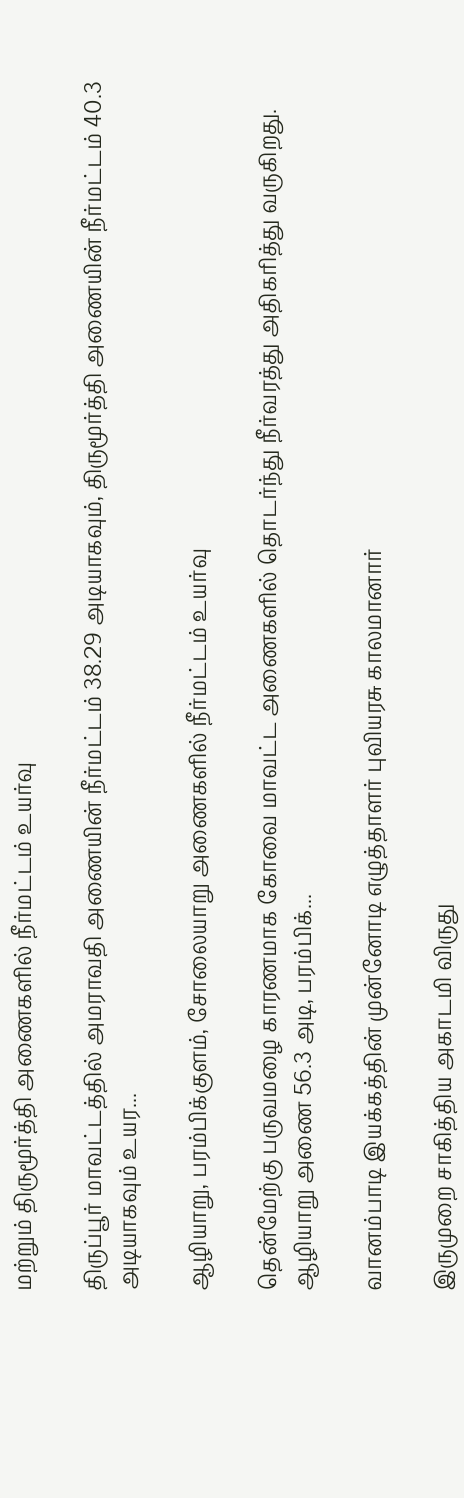மற்றும் திருமூர்த்தி அணைகளில் நீர்மட்டம் உயர்வு

திருப்பூர் மாவட்டத்தில் அமராவதி அணையின் நீர்மட்டம் 38.29 அடியாகவும், திருமூர்த்தி அணையின் நீர்மட்டம் 40.3 அடியாகவும் உயர...

ஆழியாறு, பரம்பிக்குளம், சோலையாறு அணைகளில் நீர்மட்டம் உயர்வு

தென்மேற்கு பருவமழை காரணமாக கோவை மாவட்ட அணைகளில் தொடர்ந்து நீர்வரத்து அதிகரித்து வருகிறது. ஆழியாறு அணை 56.3 அடி, பரம்பிக்...

வானம்பாடி இயக்கத்தின் முன்னோடி எழுத்தாளர் புவியரசு காலமானார்

இருமுறை சாகித்திய அகாடமி விருது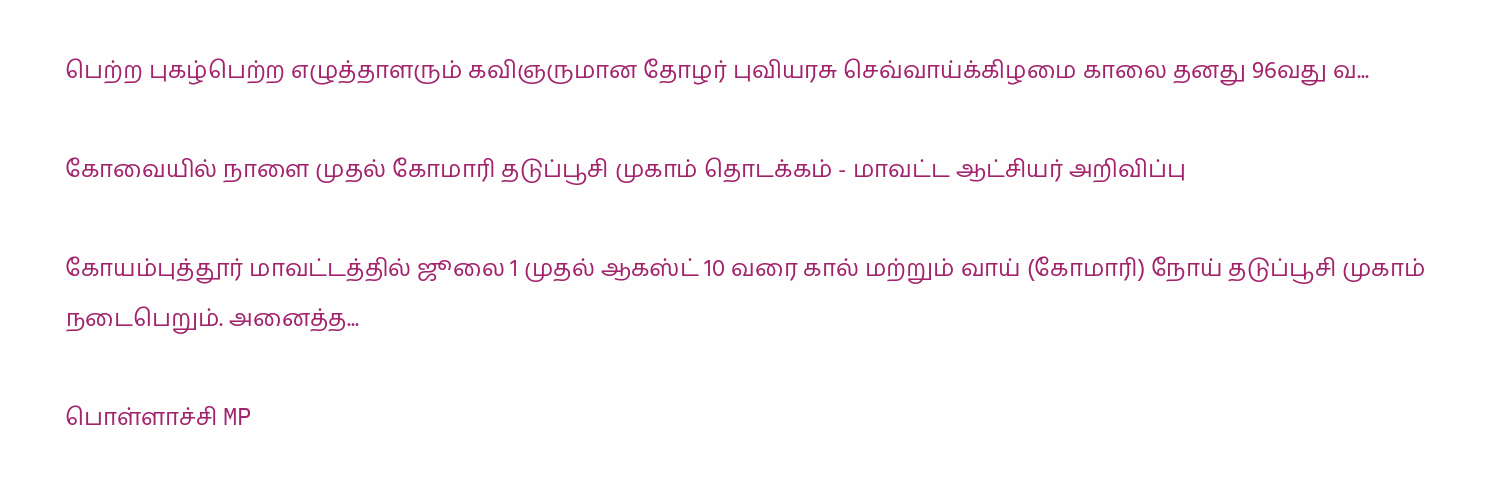பெற்ற புகழ்பெற்ற எழுத்தாளரும் கவிஞருமான தோழர் புவியரசு செவ்வாய்க்கிழமை காலை தனது 96வது வ...

கோவையில் நாளை முதல் கோமாரி தடுப்பூசி முகாம் தொடக்கம் - மாவட்ட ஆட்சியர் அறிவிப்பு

கோயம்புத்தூர் மாவட்டத்தில் ஜூலை 1 முதல் ஆகஸ்ட் 10 வரை கால் மற்றும் வாய் (கோமாரி) நோய் தடுப்பூசி முகாம் நடைபெறும். அனைத்த...

பொள்ளாச்சி MP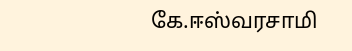கே.ஈஸ்வரசாமி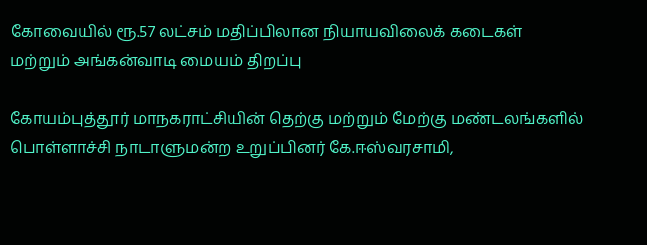கோவையில் ரூ.57 லட்சம் மதிப்பிலான நியாயவிலைக் கடைகள் மற்றும் அங்கன்வாடி மையம் திறப்பு

கோயம்புத்தூர் மாநகராட்சியின் தெற்கு மற்றும் மேற்கு மண்டலங்களில் பொள்ளாச்சி நாடாளுமன்ற உறுப்பினர் கே.ஈஸ்வரசாமி,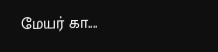மேயர் கா....